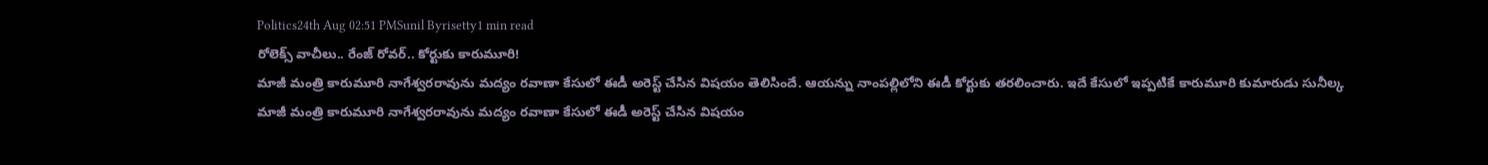Politics24th Aug 02:51 PMSunil Byrisetty1 min read
రోలెక్స్ వాచీలు.. రేంజ్ రోవర్.. కోర్టుకు కారుమూరి!
మాజీ మంత్రి కారుమూరి నాగేశ్వరరావును మద్యం రవాణా కేసులో ఈడీ అరెస్ట్ చేసిన విషయం తెలిసిందే. ఆయన్ను నాంపల్లిలోని ఈడీ కోర్టుకు తరలించారు. ఇదే కేసులో ఇప్పటికే కారుమూరి కుమారుడు సునీల్క
మాజీ మంత్రి కారుమూరి నాగేశ్వరరావును మద్యం రవాణా కేసులో ఈడీ అరెస్ట్ చేసిన విషయం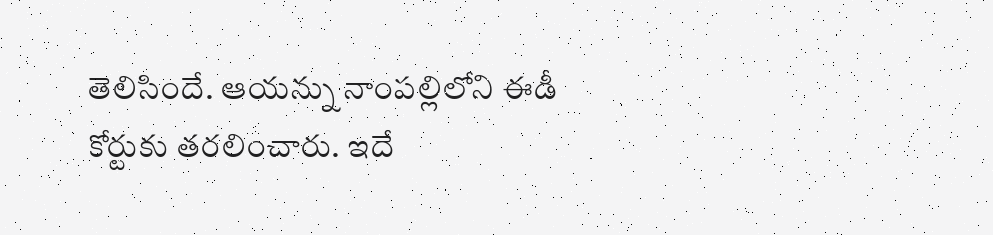తెలిసిందే. ఆయన్ను నాంపల్లిలోని ఈడీ కోర్టుకు తరలించారు. ఇదే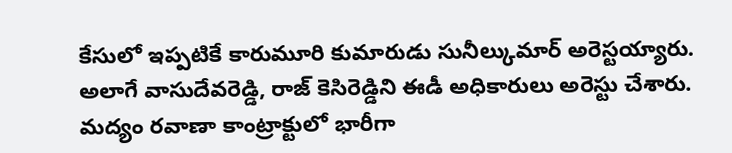కేసులో ఇప్పటికే కారుమూరి కుమారుడు సునీల్కుమార్ అరెస్టయ్యారు. అలాగే వాసుదేవరెడ్డి, రాజ్ కెసిరెడ్డిని ఈడీ అధికారులు అరెస్టు చేశారు. మద్యం రవాణా కాంట్రాక్టులో భారీగా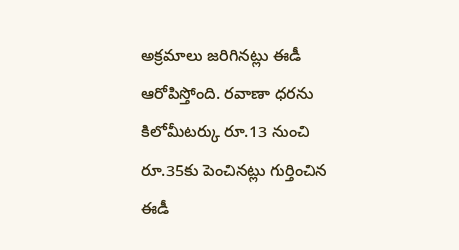అక్రమాలు జరిగినట్లు ఈడీ ఆరోపిస్తోంది. రవాణా ధరను కిలోమీటర్కు రూ.13 నుంచి రూ.35కు పెంచినట్లు గుర్తించిన ఈడీ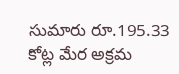సుమారు రూ.195.33 కోట్ల మేర అక్రమ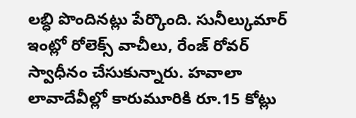లబ్ధి పొందినట్లు పేర్కొంది. సునీల్కుమార్ ఇంట్లో రోలెక్స్ వాచీలు, రేంజ్ రోవర్ స్వాధీనం చేసుకున్నారు. హవాలా లావాదేవీల్లో కారుమూరికి రూ.15 కోట్లు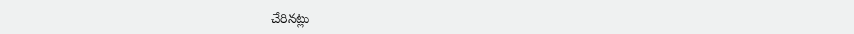చేరినట్లు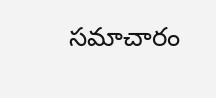సమాచారం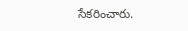సేకరించారు.